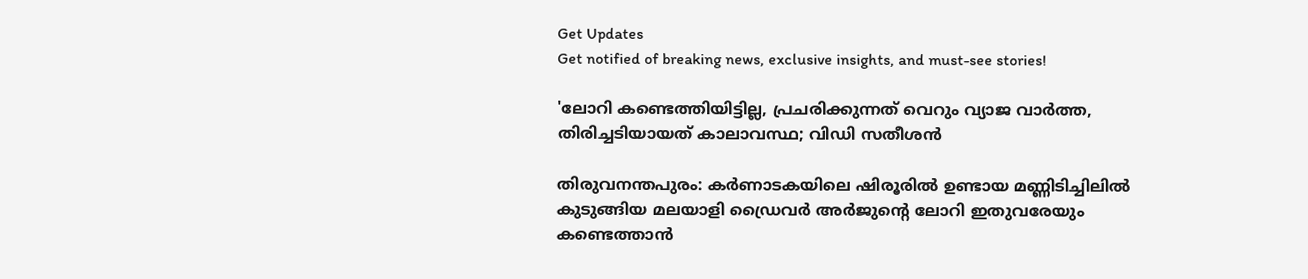Get Updates
Get notified of breaking news, exclusive insights, and must-see stories!

'ലോറി കണ്ടെത്തിയിട്ടില്ല, പ്രചരിക്കുന്നത് വെറും വ്യാജ വാർത്ത, തിരിച്ചടിയായത് കാലാവസ്ഥ; വിഡി സതീശൻ

തിരുവനന്തപുരം: കർണാടകയിലെ ഷിരൂരിൽ ഉണ്ടായ മണ്ണിടിച്ചിലിൽ കുടുങ്ങിയ മലയാളി ഡ്രൈവർ അർജുന്റെ ലോറി ഇതുവരേയും കണ്ടെത്താൻ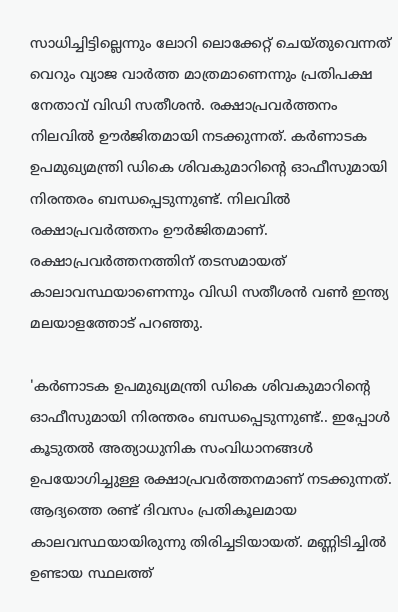സാധിച്ചിട്ടില്ലെന്നും ലോറി ലൊക്കേറ്റ് ചെയ്തുവെന്നത് വെറും വ്യാജ വാർത്ത മാത്രമാണെന്നും പ്രതിപക്ഷ നേതാവ് വിഡി സതീശൻ. രക്ഷാപ്രവർത്തനം നിലവിൽ ഊർജിതമായി നടക്കുന്നത്. കർണാടക ഉപമുഖ്യമന്ത്രി ഡികെ ശിവകുമാറിന്റെ ഓഫീസുമായി നിരന്തരം ബന്ധപ്പെടുന്നുണ്ട്. നിലവിൽ രക്ഷാപ്രവർത്തനം ഊർജിതമാണ്. രക്ഷാപ്രവർത്തനത്തിന് തടസമായത് കാലാവസ്ഥയാണെന്നും വിഡി സതീശൻ വൺ ഇന്ത്യ മലയാളത്തോട് പറഞ്ഞു.

'കർണാടക ഉപമുഖ്യമന്ത്രി ഡികെ ശിവകുമാറിന്റെ ഓഫീസുമായി നിരന്തരം ബന്ധപ്പെടുന്നുണ്ട്.. ഇപ്പോൾ കൂടുതൽ അത്യാധുനിക സംവിധാനങ്ങൾ ഉപയോഗിച്ചുള്ള രക്ഷാപ്രവർത്തനമാണ് നടക്കുന്നത്. ആദ്യത്തെ രണ്ട് ദിവസം പ്രതികൂലമായ കാലവസ്ഥയായിരുന്നു തിരിച്ചടിയായത്. മണ്ണിടിച്ചിൽ ഉണ്ടായ സ്ഥലത്ത്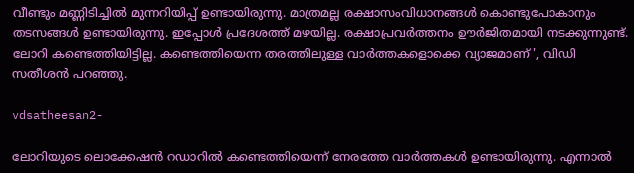വീണ്ടും മണ്ണിടിച്ചിൽ മുന്നറിയിപ്പ് ഉണ്ടായിരുന്നു. മാത്രമല്ല രക്ഷാസംവിധാനങ്ങൾ കൊണ്ടുപോകാനും തടസങ്ങൾ ഉണ്ടായിരുന്നു. ഇപ്പോൾ പ്രദേശത്ത് മഴയില്ല. രക്ഷാപ്രവർത്തനം ഊർജിതമായി നടക്കുന്നുണ്ട്. ലോറി കണ്ടെത്തിയിട്ടില്ല. കണ്ടെത്തിയെന്ന തരത്തിലുള്ള വാർത്തകളൊക്കെ വ്യാജമാണ് ', വിഡി സതീശൻ പറഞ്ഞു.

vdsatheesan2-

ലോറിയുടെ ലൊക്കേഷൻ റഡാറിൽ കണ്ടെത്തിയെന്ന് നേരത്തേ വാർത്തകൾ ഉണ്ടായിരുന്നു. എന്നാൽ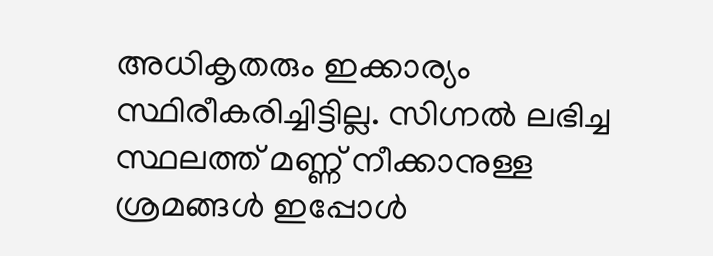അധികൃതരും ഇക്കാര്യം സ്ഥിരീകരിച്ചിട്ടില്ല. സിഗ്നൽ ലഭിച്ച സ്ഥലത്ത് മണ്ണ് നീക്കാനുള്ള ശ്രമങ്ങൾ ഇപ്പോൾ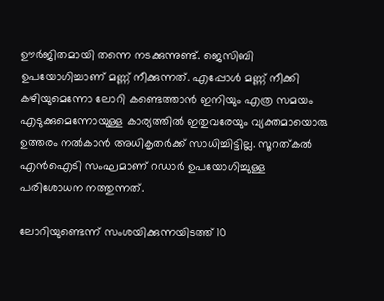ഊർജിതമായി തന്നെ നടക്കുന്നുണ്ട്. ജെസിബി ഉപയോഗിച്ചാണ് മണ്ണ് നീക്കുന്നത്. എപ്പോൾ മണ്ണ് നീക്കി കഴിയുമെന്നോ ലോറി കണ്ടെത്താൻ ഇനിയും എത്ര സമയം എടുക്കുമെന്നോയുള്ള കാര്യത്തിൽ ഇതുവരേയും വ്യക്തമായൊരു ഉത്തരം നൽകാൻ അധികൃതർക്ക് സാധിച്ചിട്ടില്ല. സൂറത്കൽ എൻഐടി സംഘമാണ് റഡാർ ഉപയോഗിച്ചുള്ള പരിശോധന നത്തുന്നത്.

ലോറിയുണ്ടെന്ന് സംശയിക്കുന്നയിടത്ത് 10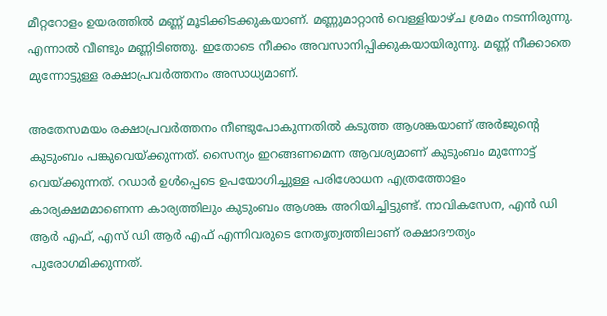മീറ്ററോളം ഉയരത്തിൽ മണ്ണ് മൂടിക്കിടക്കുകയാണ്. മണ്ണുമാറ്റാൻ വെള്ളിയാഴ്ച ശ്രമം നടന്നിരുന്നു. എന്നാൽ വീണ്ടും മണ്ണിടിഞ്ഞു. ഇതോടെ നീക്കം അവസാനിപ്പിക്കുകയായിരുന്നു. മണ്ണ് നീക്കാതെ മുന്നോട്ടുള്ള രക്ഷാപ്രവർത്തനം അസാധ്യമാണ്.

അതേസമയം രക്ഷാപ്രവർത്തനം നീണ്ടുപോകുന്നതിൽ കടുത്ത ആശങ്കയാണ് അർജുന്റെ കുടുംബം പങ്കുവെയ്ക്കുന്നത്. സൈന്യം ഇറങ്ങണമെന്ന ആവശ്യമാണ് കുടുംബം മുന്നോട്ട് വെയ്ക്കുന്നത്. റഡാർ ഉൾപ്പെടെ ഉപയോഗിച്ചുള്ള പരിശോധന എത്രത്തോളം കാര്യക്ഷമമാണെന്ന കാര്യത്തിലും കുടുംബം ആശങ്ക അറിയിച്ചിട്ടുണ്ട്. നാവികസേന, എൻ ഡി ആർ എഫ്, എസ് ഡി ആർ എഫ് എന്നിവരുടെ നേതൃത്വത്തിലാണ് രക്ഷാദൗത്യം പുരോഗമിക്കുന്നത്.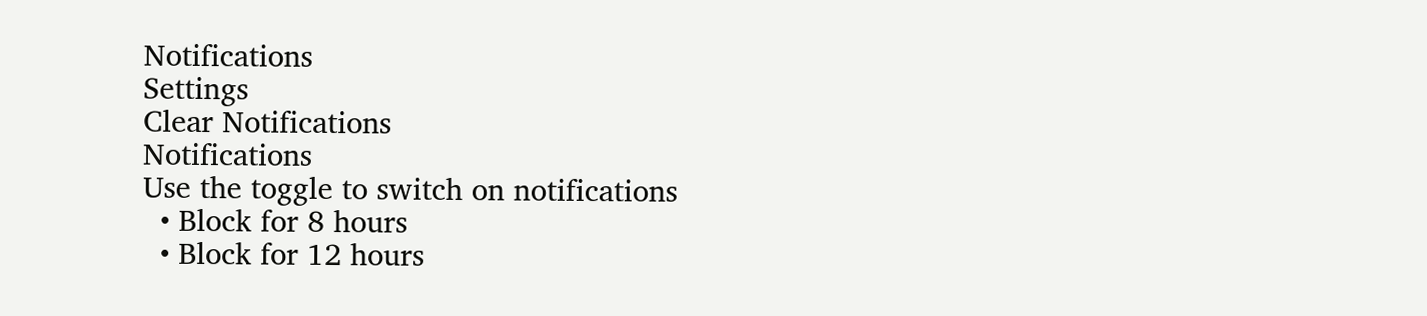Notifications
Settings
Clear Notifications
Notifications
Use the toggle to switch on notifications
  • Block for 8 hours
  • Block for 12 hours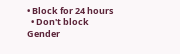• Block for 24 hours
  • Don't block
Gender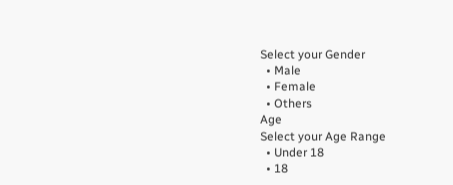Select your Gender
  • Male
  • Female
  • Others
Age
Select your Age Range
  • Under 18
  • 18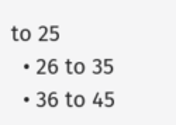to 25
  • 26 to 35
  • 36 to 45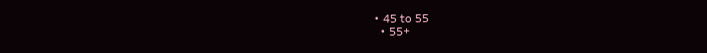• 45 to 55
  • 55+